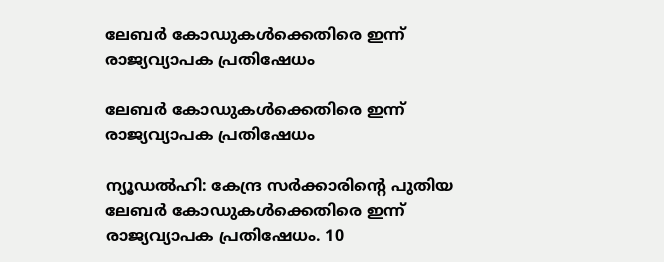ലേബര്‍ കോഡുകള്‍ക്കെതിരെ ഇന്ന് രാജ്യവ്യാപക പ്രതിഷേധം

ലേബര്‍ കോഡുകള്‍ക്കെതിരെ ഇന്ന് രാജ്യവ്യാപക പ്രതിഷേധം

ന്യൂഡല്‍ഹി: കേന്ദ്ര സര്‍ക്കാരിന്റെ പുതിയ ലേബര്‍ കോഡുകള്‍ക്കെതിരെ ഇന്ന് രാജ്യവ്യാപക പ്രതിഷേധം. 10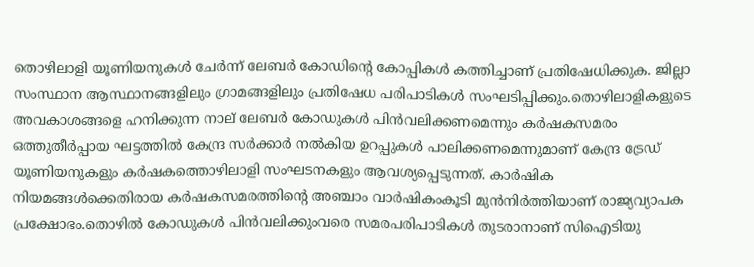തൊഴിലാളി യൂണിയനുകള്‍ ചേര്‍ന്ന് ലേബര്‍ കോഡിന്റെ കോപ്പികള്‍ കത്തിച്ചാണ് പ്രതിഷേധിക്കുക. ജില്ലാ സംസ്ഥാന ആസ്ഥാനങ്ങളിലും ഗ്രാമങ്ങളിലും പ്രതിഷേധ പരിപാടികള്‍ സംഘടിപ്പിക്കും.തൊഴിലാളികളുടെ അവകാശങ്ങളെ ഹനിക്കുന്ന നാല് ലേബര്‍ കോഡുകള്‍ പിന്‍വലിക്കണമെന്നും കര്‍ഷകസമരം ഒത്തുതീര്‍പ്പായ ഘട്ടത്തില്‍ കേന്ദ്ര സര്‍ക്കാര്‍ നല്‍കിയ ഉറപ്പുകള്‍ പാലിക്കണമെന്നുമാണ് കേന്ദ്ര ട്രേഡ് യൂണിയനുകളും കര്‍ഷകത്തൊഴിലാളി സംഘടനകളും ആവശ്യപ്പെടുന്നത്. കാര്‍ഷിക നിയമങ്ങള്‍ക്കെതിരായ കര്‍ഷകസമരത്തിന്റെ അഞ്ചാം വാര്‍ഷികംകൂടി മുന്‍നിര്‍ത്തിയാണ് രാജ്യവ്യാപക പ്രക്ഷോഭം.തൊഴില്‍ കോഡുകള്‍ പിന്‍വലിക്കുംവരെ സമരപരിപാടികള്‍ തുടരാനാണ് സിഐടിയു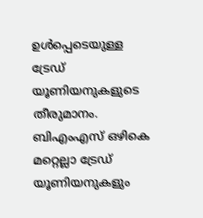ഉള്‍പ്പെടെയുള്ള ട്രേഡ് യൂണിയനുകളുടെ തീരുമാനം. ബിഎംഎസ് ഒഴികെ മറ്റെല്ലാ ട്രേഡ് യൂണിയനുകളും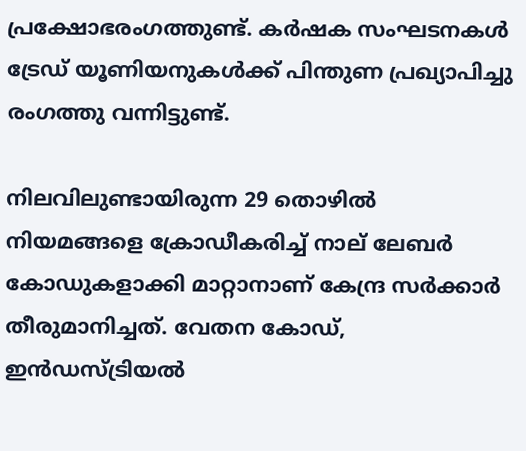പ്രക്ഷോഭരംഗത്തുണ്ട്. കര്‍ഷക സംഘടനകള്‍ ട്രേഡ് യൂണിയനുകള്‍ക്ക് പിന്തുണ പ്രഖ്യാപിച്ചു രംഗത്തു വന്നിട്ടുണ്ട്.

നിലവിലുണ്ടായിരുന്ന 29 തൊഴിൽ നിയമങ്ങളെ ക്രോഡീകരിച്ച് നാല് ലേബർ കോഡുകളാക്കി മാറ്റാനാണ് കേന്ദ്ര സർക്കാർ തീരുമാനിച്ചത്. വേതന കോഡ്, ഇൻഡസ്ട്രിയൽ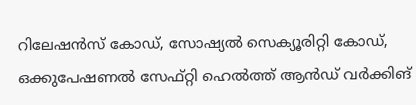റിലേഷൻസ് കോഡ്, സോഷ്യൽ സെക്യൂരിറ്റി കോഡ്, ഒക്കുപേഷണൽ സേഫ്റ്റി ഹെൽത്ത് ആൻഡ് വർക്കിങ്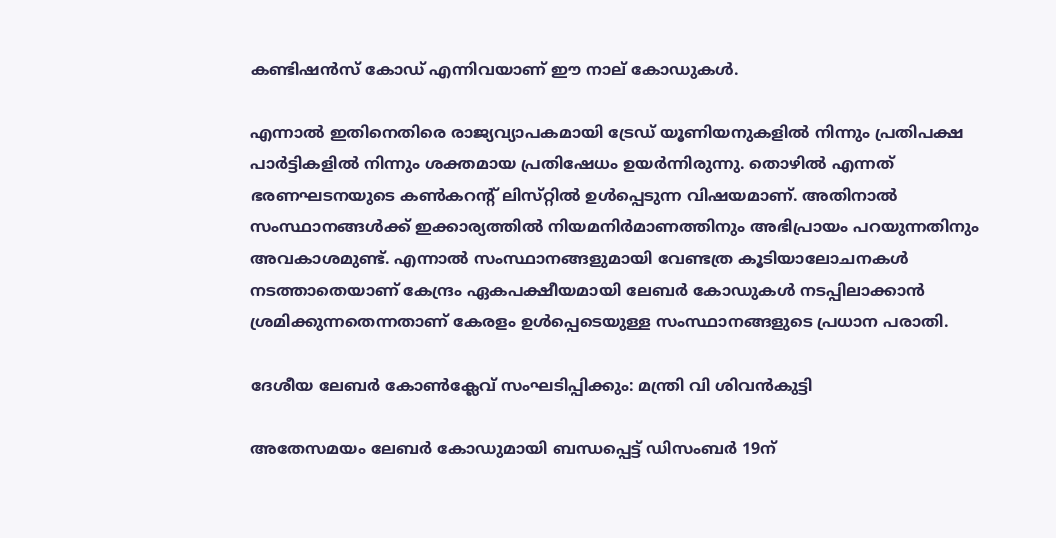കണ്ടിഷൻസ് കോഡ് എന്നിവയാണ് ഈ നാല് കോഡുകൾ.

എന്നാൽ ഇതിനെതിരെ രാജ്യവ്യാപകമായി ട്രേഡ് യൂണിയനുകളിൽ നിന്നും പ്രതിപക്ഷ പാർട്ടികളിൽ നിന്നും ശക്തമായ പ്രതിഷേധം ഉയർന്നിരുന്നു. തൊഴിൽ എന്നത് ഭരണഘടനയുടെ കൺകറൻ്റ് ലിസ്‌റ്റിൽ ഉൾപ്പെടുന്ന വിഷയമാണ്. അതിനാൽ സംസ്ഥാനങ്ങൾക്ക് ഇക്കാര്യത്തിൽ നിയമനിർമാണത്തിനും അഭിപ്രായം പറയുന്നതിനും അവകാശമുണ്ട്. എന്നാൽ സംസ്ഥാനങ്ങളുമായി വേണ്ടത്ര കൂടിയാലോചനകൾ നടത്താതെയാണ് കേന്ദ്രം ഏകപക്ഷീയമായി ലേബർ കോഡുകൾ നടപ്പിലാക്കാൻ ശ്രമിക്കുന്നതെന്നതാണ് കേരളം ഉൾപ്പെടെയുള്ള സംസ്ഥാനങ്ങളുടെ പ്രധാന പരാതി.

ദേശീയ ലേബർ കോൺക്ലേവ് സംഘടിപ്പിക്കും: മന്ത്രി വി ശിവൻകുട്ടി

അതേസമയം ലേബർ കോഡുമായി ബന്ധപ്പെട്ട് ഡിസംബർ 19ന്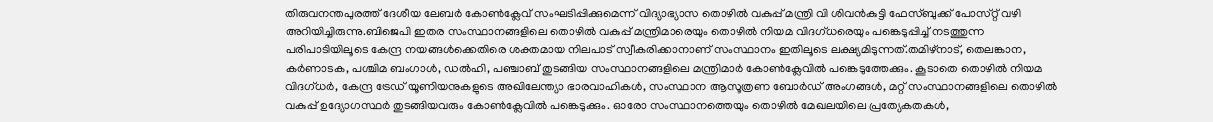തിരുവനന്തപുരത്ത് ദേശീയ ലേബർ കോൺക്ലേവ് സംഘടിപ്പിക്കുമെന്ന് വിദ്യാഭ്യാസ തൊഴിൽ വകുപ്പ് മന്ത്രി വി ശിവൻകുട്ടി ഫേസ്ബുക്ക് പോസ്‌റ്റ് വഴി അറിയിച്ചിരുന്നു.ബിജെപി ഇതര സംസ്ഥാനങ്ങളിലെ തൊഴിൽ വകുപ്പ് മന്ത്രിമാരെയും തൊഴിൽ നിയമ വിദഗ്‌ധരെയും പങ്കെടുപ്പിച്ച് നടത്തുന്ന പരിപാടിയിലൂടെ കേന്ദ്ര നയങ്ങൾക്കെതിരെ ശക്തമായ നിലപാട് സ്വീകരിക്കാനാണ് സംസ്ഥാനം ഇതിലൂടെ ലക്ഷ്യമിടുന്നത്.തമിഴ്‌നാട്, തെലങ്കാന, കർണാടക, പശ്ചിമ ബംഗാൾ, ഡൽഹി, പഞ്ചാബ് തുടങ്ങിയ സംസ്ഥാനങ്ങളിലെ മന്ത്രിമാർ കോൺക്ലേവിൽ പങ്കെടുത്തേക്കും. കൂടാതെ തൊഴിൽ നിയമ വിദഗ്‌ധർ, കേന്ദ്ര ട്രേഡ് യൂണിയനുകളുടെ അഖിലേന്ത്യാ ഭാരവാഹികൾ, സംസ്ഥാന ആസൂത്രണ ബോർഡ് അംഗങ്ങൾ, മറ്റ് സംസ്ഥാനങ്ങളിലെ തൊഴിൽ വകുപ്പ് ഉദ്യോഗസ്ഥർ തുടങ്ങിയവരും കോൺക്ലേവിൽ പങ്കെടുക്കും. ഓരോ സംസ്ഥാനത്തെയും തൊഴിൽ മേഖലയിലെ പ്രത്യേകതകൾ,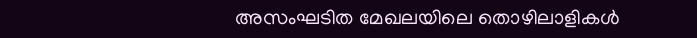അസംഘടിത മേഖലയിലെ തൊഴിലാളികൾ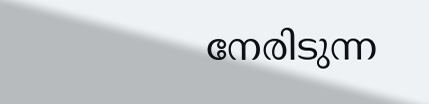നേരിടുന്ന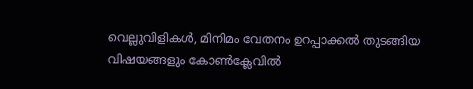വെല്ലുവിളികൾ, മിനിമം വേതനം ഉറപ്പാക്കൽ തുടങ്ങിയ വിഷയങ്ങളും കോൺക്ലേവിൽ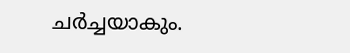ചർച്ചയാകും.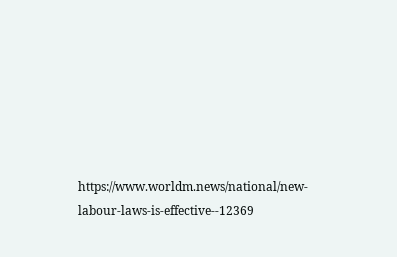https://www.worldm.news/national/new-labour-laws-is-effective--12369